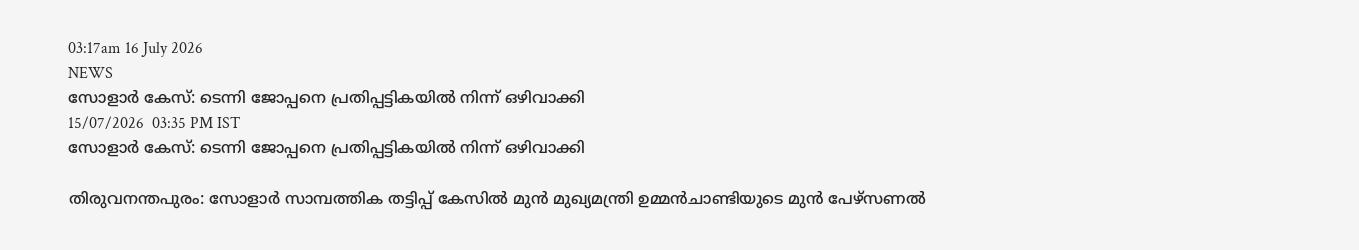03:17am 16 July 2026
NEWS
സോളാർ കേസ്: ടെന്നി ജോപ്പനെ പ്രതിപ്പട്ടികയിൽ നിന്ന് ഒഴിവാക്കി
15/07/2026  03:35 PM IST
സോളാർ കേസ്: ടെന്നി ജോപ്പനെ പ്രതിപ്പട്ടികയിൽ നിന്ന് ഒഴിവാക്കി

തിരുവനന്തപുരം: സോളാർ സാമ്പത്തിക തട്ടിപ്പ് കേസിൽ മുൻ മുഖ്യമന്ത്രി ഉമ്മൻചാണ്ടിയുടെ മുൻ പേഴ്സണൽ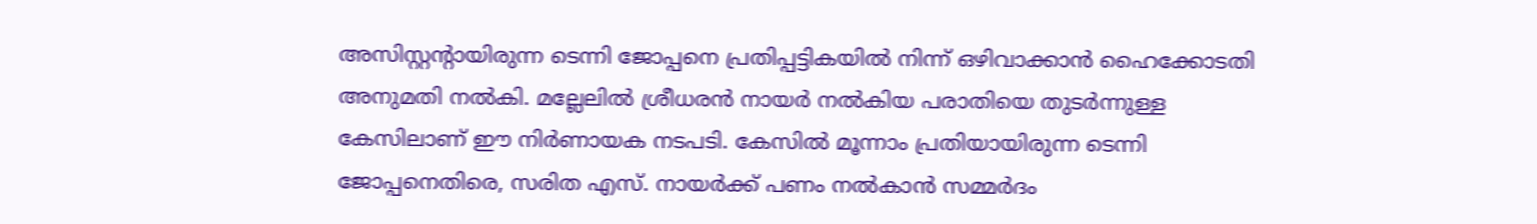അസിസ്റ്റന്റായിരുന്ന ടെന്നി ജോപ്പനെ പ്രതിപ്പട്ടികയിൽ നിന്ന് ഒഴിവാക്കാൻ ഹൈക്കോടതി അനുമതി നൽകി. മല്ലേലിൽ ശ്രീധരൻ നായർ നൽകിയ പരാതിയെ തുടർന്നുള്ള കേസിലാണ് ഈ നിർണായക നടപടി. കേസിൽ മൂന്നാം പ്രതിയായിരുന്ന ടെന്നി ജോപ്പനെതിരെ, സരിത എസ്. നായർക്ക് പണം നൽകാൻ സമ്മർദം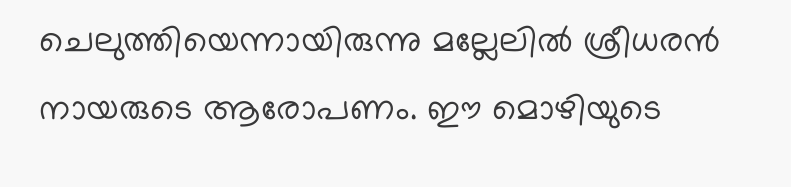ചെലുത്തിയെന്നായിരുന്നു മല്ലേലിൽ ശ്രീധരൻ നായരുടെ ആരോപണം. ഈ മൊഴിയുടെ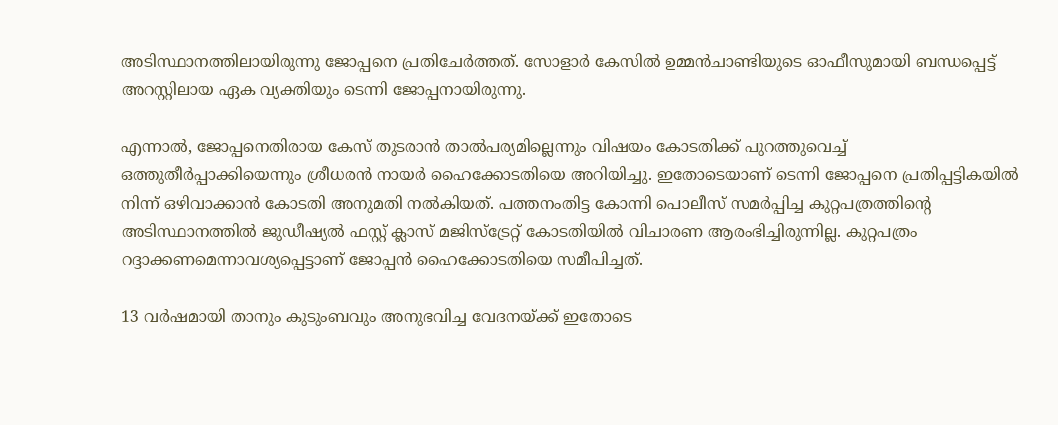അടിസ്ഥാനത്തിലായിരുന്നു ജോപ്പനെ പ്രതിചേർത്തത്. സോളാർ കേസിൽ ഉമ്മൻചാണ്ടിയുടെ ഓഫീസുമായി ബന്ധപ്പെട്ട് അറസ്റ്റിലായ ഏക വ്യക്തിയും ടെന്നി ജോപ്പനായിരുന്നു.

എന്നാൽ, ജോപ്പനെതിരായ കേസ് തുടരാൻ താൽപര്യമില്ലെന്നും വിഷയം കോടതിക്ക് പുറത്തുവെച്ച് ഒത്തുതീർപ്പാക്കിയെന്നും ശ്രീധരൻ നായർ ഹൈക്കോടതിയെ അറിയിച്ചു. ഇതോടെയാണ് ടെന്നി ജോപ്പനെ പ്രതിപ്പട്ടികയിൽ നിന്ന് ഒഴിവാക്കാൻ കോടതി അനുമതി നൽകിയത്. പത്തനംതിട്ട കോന്നി പൊലീസ് സമർപ്പിച്ച കുറ്റപത്രത്തിന്റെ അടിസ്ഥാനത്തിൽ ജുഡീഷ്യൽ ഫസ്റ്റ് ക്ലാസ് മജിസ്ട്രേറ്റ് കോടതിയിൽ വിചാരണ ആരംഭിച്ചിരുന്നില്ല. കുറ്റപത്രം റദ്ദാക്കണമെന്നാവശ്യപ്പെട്ടാണ് ജോപ്പൻ ഹൈക്കോടതിയെ സമീപിച്ചത്.

13 വർഷമായി താനും കുടുംബവും അനുഭവിച്ച വേദനയ്ക്ക് ഇതോടെ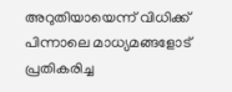അറുതിയായെന്ന് വിധിക്ക് പിന്നാലെ മാധ്യമങ്ങളോട് പ്രതികരിച്ച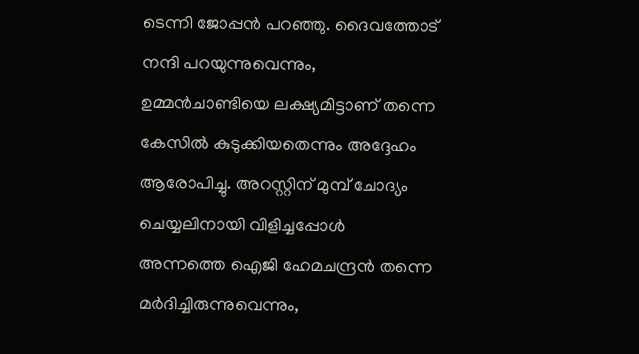ടെന്നി ജോപ്പൻ പറഞ്ഞു. ദൈവത്തോട് നന്ദി പറയുന്നുവെന്നും, ഉമ്മൻചാണ്ടിയെ ലക്ഷ്യമിട്ടാണ് തന്നെ കേസിൽ കുടുക്കിയതെന്നും അദ്ദേഹം ആരോപിച്ചു. അറസ്റ്റിന് മുമ്പ് ചോദ്യം ചെയ്യലിനായി വിളിച്ചപ്പോൾ അന്നത്തെ ഐജി ഹേമചന്ദ്രൻ തന്നെ മർദിച്ചിരുന്നുവെന്നും,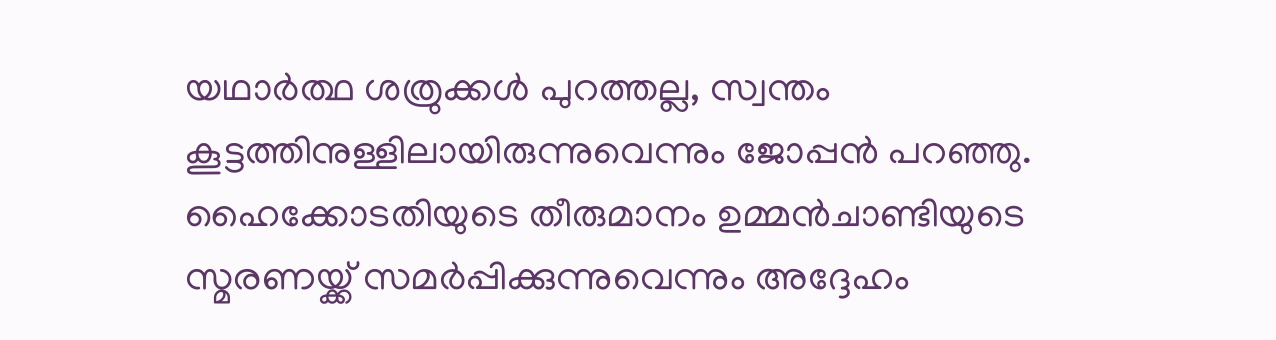യഥാർത്ഥ ശത്രുക്കൾ പുറത്തല്ല, സ്വന്തം കൂട്ടത്തിനുള്ളിലായിരുന്നുവെന്നും ജോപ്പൻ പറഞ്ഞു. ഹൈക്കോടതിയുടെ തീരുമാനം ഉമ്മൻചാണ്ടിയുടെ സ്മരണയ്ക്ക് സമർപ്പിക്കുന്നുവെന്നും അദ്ദേഹം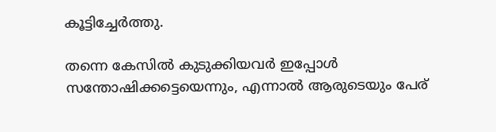കൂട്ടിച്ചേർത്തു.

തന്നെ കേസിൽ കുടുക്കിയവർ ഇപ്പോൾ സന്തോഷിക്കട്ടെയെന്നും, എന്നാൽ ആരുടെയും പേര്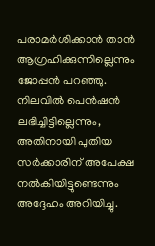പരാമർശിക്കാൻ താൻ ആഗ്രഹിക്കുന്നില്ലെന്നും ജോപ്പൻ പറഞ്ഞു. നിലവിൽ പെൻഷൻ ലഭിച്ചിട്ടില്ലെന്നും, അതിനായി പുതിയ സർക്കാരിന് അപേക്ഷ നൽകിയിട്ടുണ്ടെന്നും അദ്ദേഹം അറിയിച്ചു.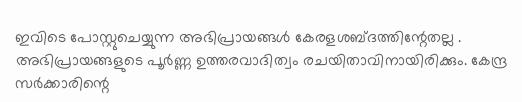ഇവിടെ പോസ്റ്റുചെയ്യുന്ന അഭിപ്രായങ്ങള്‍ കേരളശബ്‌ദത്തിന്റേതല്ല . അഭിപ്രായങ്ങളുടെ പൂര്‍ണ്ണ ഉത്തരവാദിത്വം രചയിതാവിനായിരിക്കും. കേന്ദ്ര സർക്കാരിന്റെ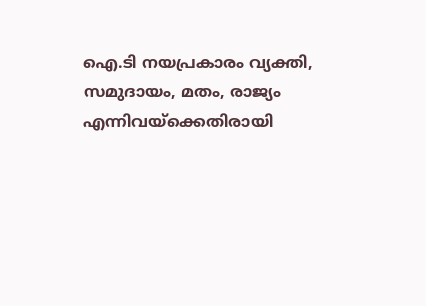ഐ.ടി നയപ്രകാരം വ്യക്തി, സമുദായം, മതം, രാജ്യം എന്നിവയ്ക്കെതിരായി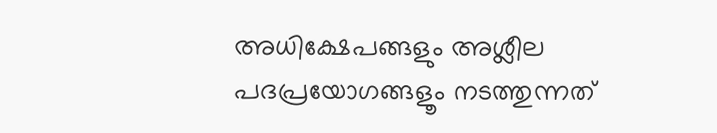അധിക്ഷേപങ്ങളും അശ്ലീല പദപ്രയോഗങ്ങളൂം നടത്തുന്നത്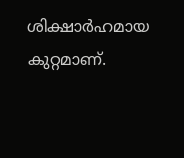ശിക്ഷാര്‍ഹമായ കുറ്റമാണ്.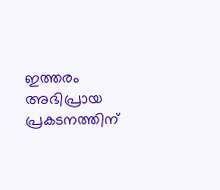ഇത്തരം അഭിപ്രായ പ്രകടനത്തിന്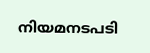നിയമനടപടി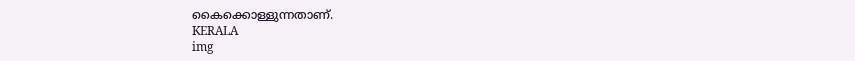കൈക്കൊള്ളുന്നതാണ്.
KERALA
img